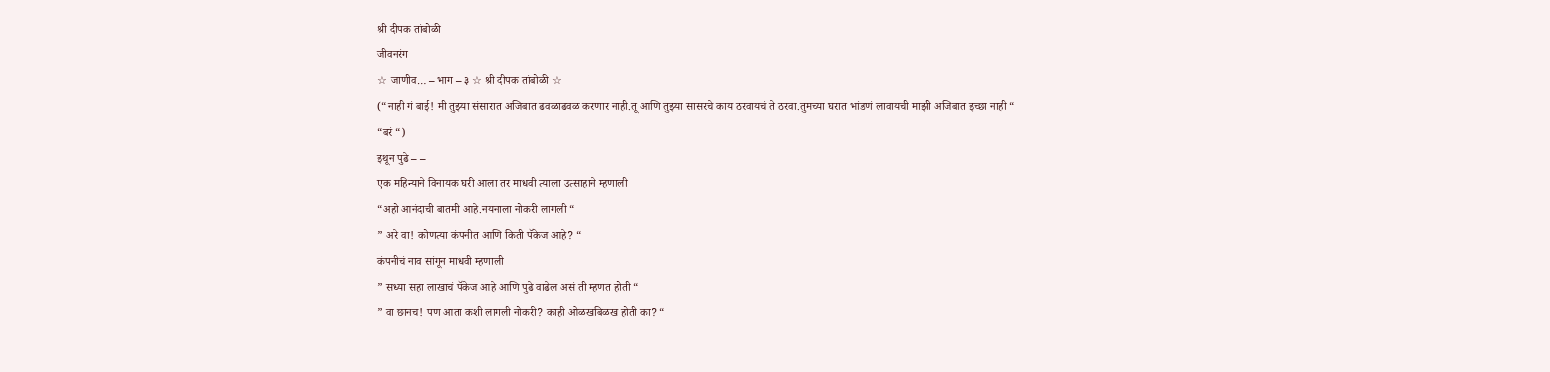श्री दीपक तांबोळी
जीवनरंग
☆ जाणीव… – भाग – ३ ☆ श्री दीपक तांबोळी ☆
(“नाही गं बाई! मी तुझ्या संसारात अजिबात ढवळाढवळ करणार नाही.तू आणि तुझ्या सासरचे काय ठरवायचं ते ठरवा.तुमच्या घरात भांडणं लावायची माझी अजिबात इच्छा नाही “
“बरं “)
इथून पुढे – –
एक महिन्याने विनायक घरी आला तर माधवी त्याला उत्साहाने म्हणाली
“अहो आनंदाची बातमी आहे.नयनाला नोकरी लागली “
” अरे वा! कोणत्या कंपनीत आणि किती पॅकेज आहे? “
कंपनीचं नाव सांगून माधवी म्हणाली
” सध्या सहा लाखाचं पॅकेज आहे आणि पुढे वाढेल असं ती म्हणत होती “
” वा छानच! पण आता कशी लागली नोकरी? काही ओळखबिळख होती का? “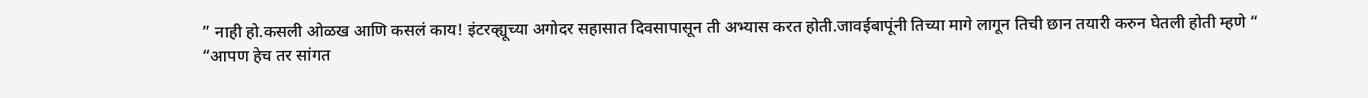” नाही हो.कसली ओळख आणि कसलं काय! इंटरव्ह्यूच्या अगोदर सहासात दिवसापासून ती अभ्यास करत होती.जावईबापूंनी तिच्या मागे लागून तिची छान तयारी करुन घेतली होती म्हणे “
“आपण हेच तर सांगत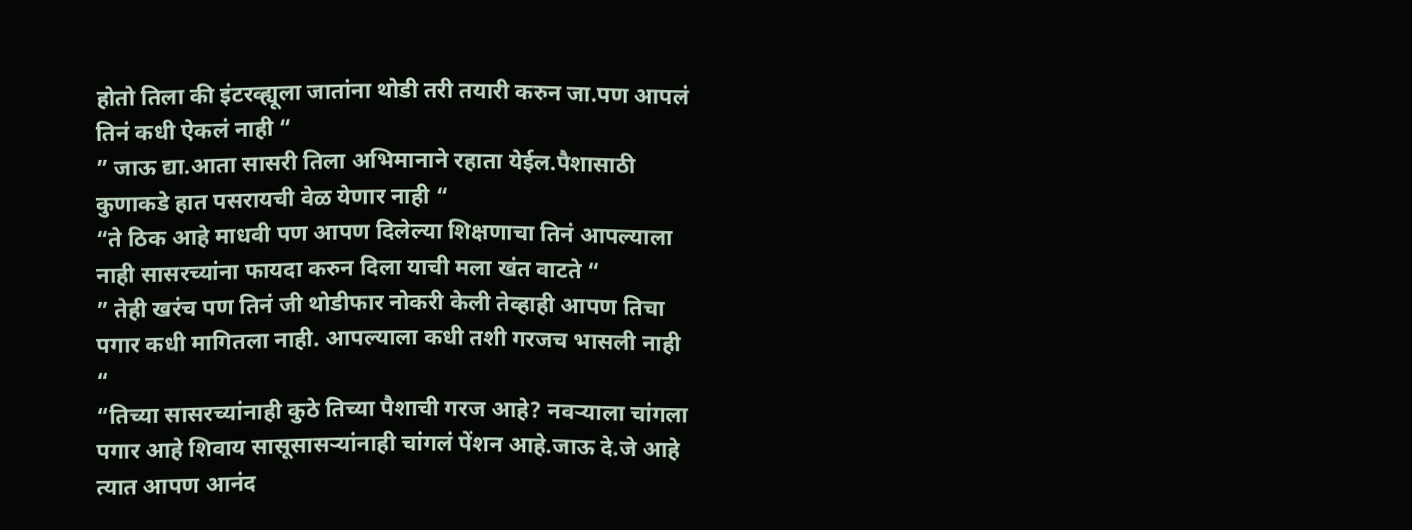होतो तिला की इंटरव्ह्यूला जातांना थोडी तरी तयारी करुन जा.पण आपलं तिनं कधी ऐकलं नाही “
” जाऊ द्या.आता सासरी तिला अभिमानाने रहाता येईल.पैशासाठी कुणाकडे हात पसरायची वेळ येणार नाही “
“ते ठिक आहे माधवी पण आपण दिलेल्या शिक्षणाचा तिनं आपल्याला नाही सासरच्यांना फायदा करुन दिला याची मला खंत वाटते “
” तेही खरंच पण तिनं जी थोडीफार नोकरी केली तेव्हाही आपण तिचा पगार कधी मागितला नाही. आपल्याला कधी तशी गरजच भासली नाही “
“तिच्या सासरच्यांनाही कुठे तिच्या पैशाची गरज आहे? नवऱ्याला चांगला पगार आहे शिवाय सासूसासऱ्यांनाही चांगलं पेंशन आहे.जाऊ दे.जे आहे त्यात आपण आनंद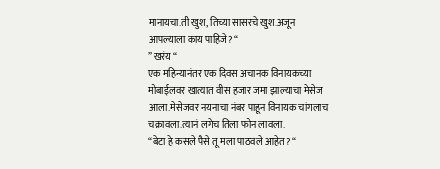मानायचा.ती खुश, तिच्या सासरचे खुश.अजून आपल्याला काय पाहिजे? “
” खरंय “
एक महिन्यानंतर एक दिवस अचानक विनायकच्या मोबाईलवर खात्यात वीस हजार जमा झाल्याचा मेसेज आला.मेसेजवर नयनाचा नंबर पाहून विनायक चांगलाच चक्रावला.त्यानं लगेच तिला फोन लावला.
“बेटा हे कसले पैसे तू मला पाठवले आहेत? “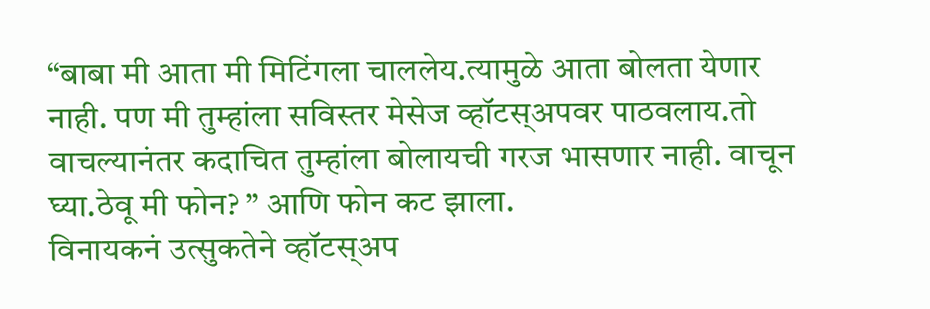“बाबा मी आता मी मिटिंगला चाललेय.त्यामुळे आता बोलता येणार नाही. पण मी तुम्हांला सविस्तर मेसेज व्हॉटस्अपवर पाठवलाय.तो वाचल्यानंतर कदाचित तुम्हांला बोलायची गरज भासणार नाही. वाचून घ्या.ठेवू मी फोन? ” आणि फोन कट झाला.
विनायकनं उत्सुकतेने व्हॉटस्अप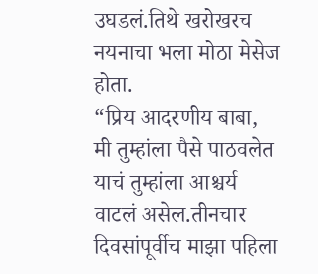उघडलं.तिथे खरोखरच नयनाचा भला मोठा मेसेज होता.
“प्रिय आदरणीय बाबा,
मी तुम्हांला पैसे पाठवलेत याचं तुम्हांला आश्चर्य वाटलं असेल.तीनचार दिवसांपूर्वीच माझा पहिला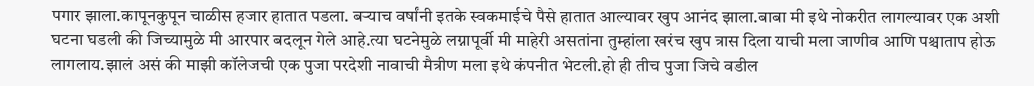पगार झाला.कापूनकुपून चाळीस हजार हातात पडला. बऱ्याच वर्षांनी इतके स्वकमाईचे पैसे हातात आल्यावर खुप आनंद झाला.बाबा मी इथे नोकरीत लागल्यावर एक अशी घटना घडली की जिच्यामुळे मी आरपार बदलून गेले आहे.त्या घटनेमुळे लग्नापूर्वी मी माहेरी असतांना तुम्हांला खरंच खुप त्रास दिला याची मला जाणीव आणि पश्चाताप होऊ लागलाय.झालं असं की माझी कॉलेजची एक पुजा परदेशी नावाची मैत्रीण मला इथे कंपनीत भेटली.हो ही तीच पुजा जिचे वडील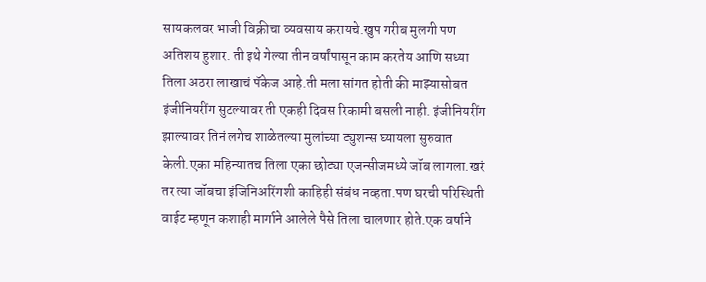सायकलवर भाजी विक्रीचा व्यवसाय करायचे.खुप गरीब मुलगी पण अतिशय हुशार. ती इथे गेल्या तीन वर्षांपासून काम करतेय आणि सध्या तिला अठरा लाखाचं पॅकेज आहे.ती मला सांगत होती की माझ्यासोबत इंजीनियरींग सुटल्यावर ती एकही दिवस रिकामी बसली नाही. इंजीनियरींग झाल्यावर तिनं लगेच शाळेतल्या मुलांच्या ट्युशन्स घ्यायला सुरुवात केली.एका महिन्यातच तिला एका छोट्या एजन्सीजमध्ये जॉब लागला.खरं तर त्या जॉबचा इंजिनिअरिंगशी काहिही संबंध नव्हता.पण घरची परिस्थिती वाईट म्हणून कशाही मार्गाने आलेले पैसे तिला चालणार होते.एक वर्षाने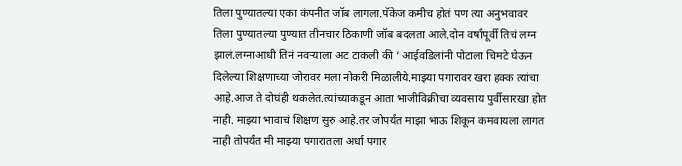तिला पुण्यातल्या एका कंपनीत जॉब लागला.पॅकेज कमीच होतं पण त्या अनुभवावर तिला पुण्यातल्या पुण्यात तीनचार ठिकाणी जॉब बदलता आले.दोन वर्षांपूर्वी तिचं लग्न झालं.लग्नाआधी तिनं नवऱ्याला अट टाकली की ‘ आईवडिलांनी पोटाला चिमटे घेऊन दिलेल्या शिक्षणाच्या जोरावर मला नोकरी मिळालीये.माझ्या पगारावर खरा हक्क त्यांचा आहे.आज ते दोघंही थकलेत.त्यांच्याकडून आता भाजीविक्रीचा व्यवसाय पुर्वीसारखा होत नाही. माझ्या भावाचं शिक्षण सुरु आहे.तर जोपर्यंत माझा भाऊ शिकून कमवायला लागत नाही तोपर्यंत मी माझ्या पगारातला अर्धा पगार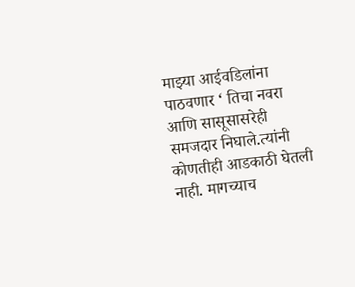माझ्या आईवडिलांना पाठवणार ‘ तिचा नवरा आणि सासूसासरेही समजदार निघाले.त्यांनी कोणतीही आडकाठी घेतली नाही. मागच्याच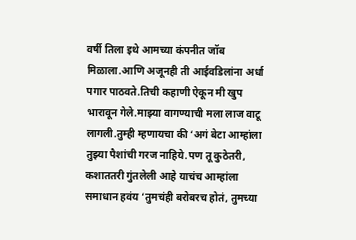वर्षी तिला इथे आमच्या कंपनीत जॉब मिळाला.आणि अजूनही ती आईवडिलांना अर्धा पगार पाठवते.तिची कहाणी ऐकून मी खुप भारावून गेले.माझ्या वागण्याची मला लाज वाटू लागली.तुम्ही म्हणायचा की ‘अगं बेटा आम्हांला तुझ्या पैशांची गरज नाहिये.पण तू कुठेतरी, कशाततरी गुंतलेली आहे याचंच आम्हांला समाधान हवंय ‘तुमचंही बरोबरच होतं, तुमच्या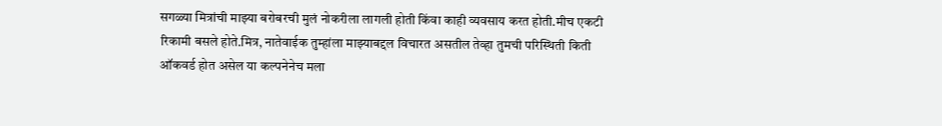सगळ्या मित्रांची माझ्या बरोबरची मुलं नोकरीला लागली होती किंवा काही व्यवसाय करत होती.मीच एकटी रिकामी बसले होते.मित्र, नातेवाईक तुम्हांला माझ्याबद्दल विचारत असतील तेव्हा तुमची परिस्थिती किती ऑकवर्ड होत असेल या कल्पनेनेच मला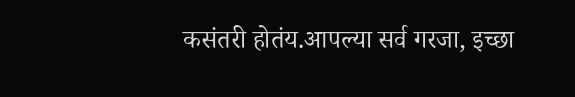कसंतरी होतंय.आपल्या सर्व गरजा, इच्छा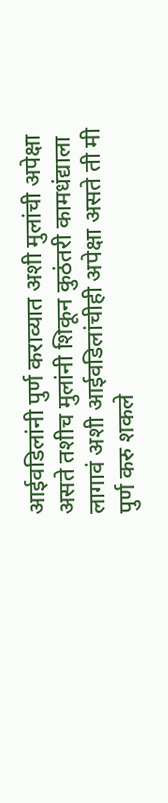आईवडिलांनी पुर्ण कराव्यात अशी मुलांची अपेक्षा असते तशीच मुलांनी शिकून कुठंतरी कामधंद्याला लागावं अशी आईवडिलांचीही अपेक्षा असते ती मी पुर्ण करु शकले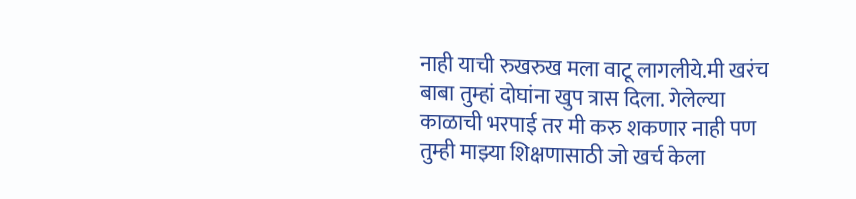नाही याची रुखरुख मला वाटू लागलीये.मी खरंच बाबा तुम्हां दोघांना खुप त्रास दिला. गेलेल्या काळाची भरपाई तर मी करु शकणार नाही पण तुम्ही माझ्या शिक्षणासाठी जो खर्च केला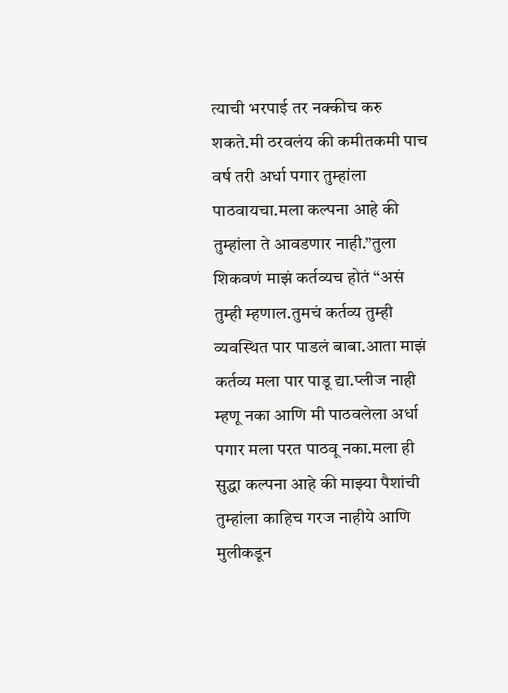त्याची भरपाई तर नक्कीच करु शकते.मी ठरवलंय की कमीतकमी पाच वर्ष तरी अर्धा पगार तुम्हांला पाठवायचा.मला कल्पना आहे की तुम्हांला ते आवडणार नाही.”तुला शिकवणं माझं कर्तव्यच होतं “असं तुम्ही म्हणाल.तुमचं कर्तव्य तुम्ही व्यवस्थित पार पाडलं बाबा.आता माझं कर्तव्य मला पार पाडू द्या.प्लीज नाही म्हणू नका आणि मी पाठवलेला अर्धा पगार मला परत पाठवू नका.मला ही सुद्धा कल्पना आहे की माझ्या पैशांची तुम्हांला काहिच गरज नाहीये आणि मुलीकडून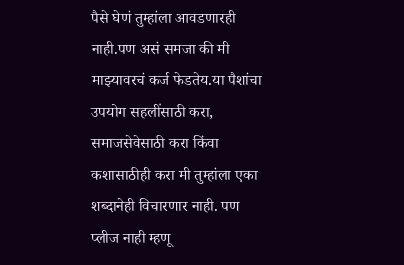पैसे घेणं तुम्हांला आवडणारही नाही.पण असं समजा की मी माझ्यावरचं कर्ज फेडतेय.या पैशांचा उपयोग सहलींसाठी करा, समाजसेवेसाठी करा किंवा कशासाठीही करा मी तुम्हांला एका शब्दानेही विचारणार नाही. पण प्लीज नाही म्हणू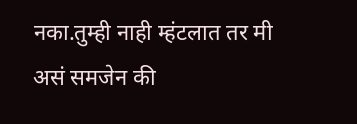नका.तुम्ही नाही म्हंटलात तर मी असं समजेन की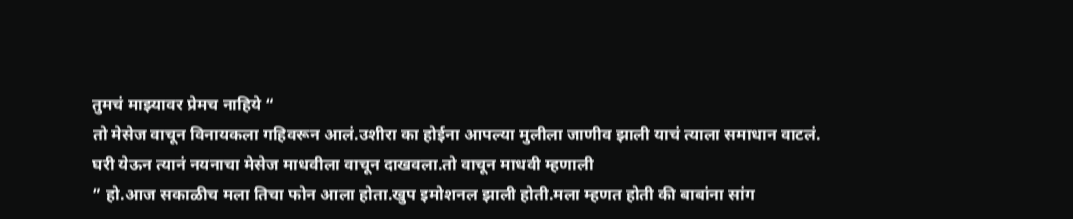तुमचं माझ्यावर प्रेमच नाहिये “
तो मेसेज वाचून विनायकला गहिवरून आलं.उशीरा का होईना आपल्या मुलीला जाणीव झाली याचं त्याला समाधान वाटलं.
घरी येऊन त्यानं नयनाचा मेसेज माधवीला वाचून दाखवला.तो वाचून माधवी म्हणाली
” हो.आज सकाळीच मला तिचा फोन आला होता.खुप इमोशनल झाली होती.मला म्हणत होती की बाबांना सांग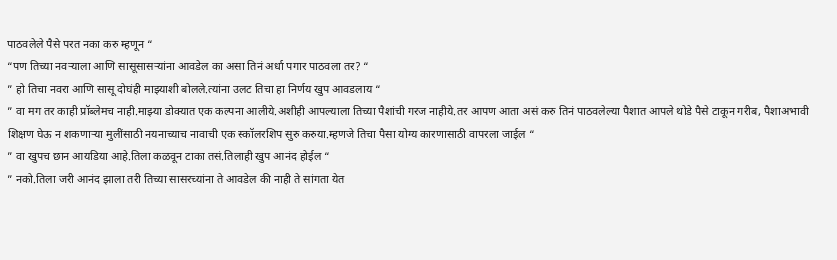पाठवलेले पैसे परत नका करु म्हणून “
“पण तिच्या नवऱ्याला आणि सासूसासऱ्यांना आवडेल का असा तिनं अर्धा पगार पाठवला तर? “
” हो तिचा नवरा आणि सासू दोघंही माझ्याशी बोलले.त्यांना उलट तिचा हा निर्णय खुप आवडलाय “
” वा मग तर काही प्रॉब्लेमच नाही.माझ्या डोक्यात एक कल्पना आलीये.अशीही आपल्याला तिच्या पैशांची गरज नाहीये.तर आपण आता असं करु तिनं पाठवलेल्या पैशात आपले थोडे पैसे टाकून गरीब, पैशाअभावी शिक्षण घेऊ न शकणाऱ्या मुलींसाठी नयनाच्याच नावाची एक स्कॉलरशिप सुरु करुया.म्हणजे तिचा पैसा योग्य कारणासाठी वापरला जाईल “
” वा खुपच छान आयडिया आहे.तिला कळवून टाका तसं.तिलाही खुप आनंद होईल “
” नको.तिला जरी आनंद झाला तरी तिच्या सासरच्यांना ते आवडेल की नाही ते सांगता येत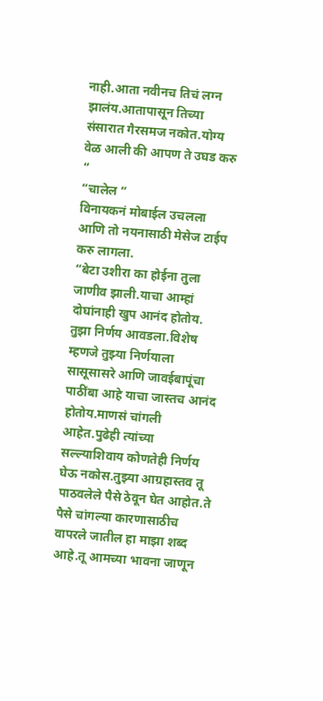नाही.आता नवीनच तिचं लग्न झालंय.आतापासून तिच्या संसारात गैरसमज नकोत.योग्य वेळ आली की आपण ते उघड करु “
“चालेल “
विनायकनं मोबाईल उचलला आणि तो नयनासाठी मेसेज टाईप करु लागला.
“बेटा उशीरा का होईना तुला जाणीव झाली.याचा आम्हां दोघांनाही खुप आनंद होतोय.
तुझा निर्णय आवडला.विशेष म्हणजे तुझ्या निर्णयाला सासूसासरे आणि जावईबापूंचा पाठींबा आहे याचा जास्तच आनंद होतोय.माणसं चांगली आहेत.पुढेही त्यांच्या सल्ल्याशिवाय कोणतेही निर्णय घेऊ नकोस.तुझ्या आग्रहास्तव तू पाठवलेले पैसे ठेवून घेत आहोत.ते पैसे चांगल्या कारणासाठीच वापरले जातील हा माझा शब्द आहे.तू आमच्या भावना जाणून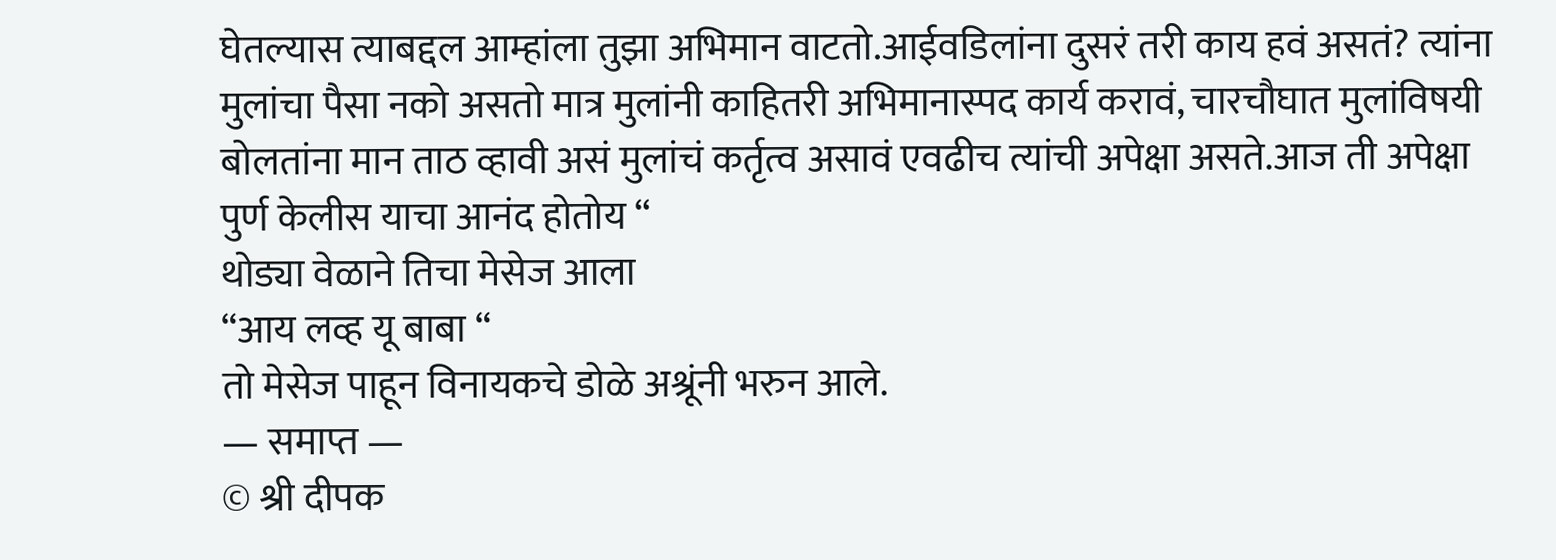घेतल्यास त्याबद्दल आम्हांला तुझा अभिमान वाटतो.आईवडिलांना दुसरं तरी काय हवं असतं? त्यांना मुलांचा पैसा नको असतो मात्र मुलांनी काहितरी अभिमानास्पद कार्य करावं, चारचौघात मुलांविषयी बोलतांना मान ताठ व्हावी असं मुलांचं कर्तृत्व असावं एवढीच त्यांची अपेक्षा असते.आज ती अपेक्षा पुर्ण केलीस याचा आनंद होतोय “
थोड्या वेळाने तिचा मेसेज आला
“आय लव्ह यू बाबा “
तो मेसेज पाहून विनायकचे डोळे अश्रूंनी भरुन आले.
— समाप्त —
© श्री दीपक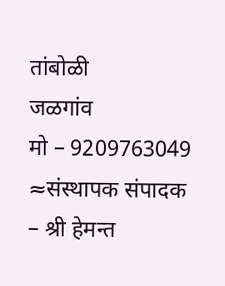तांबोळी
जळगांव
मो – 9209763049
≈संस्थापक संपादक – श्री हेमन्त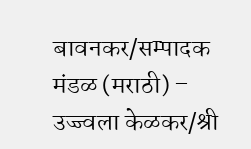बावनकर/सम्पादक मंडळ (मराठी) – उज्ज्वला केळकर/श्री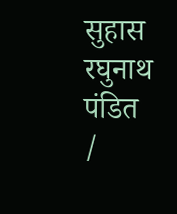सुहास रघुनाथ पंडित /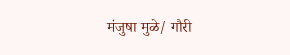मंजुषा मुळे/ गौरी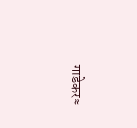गाडेकर≈